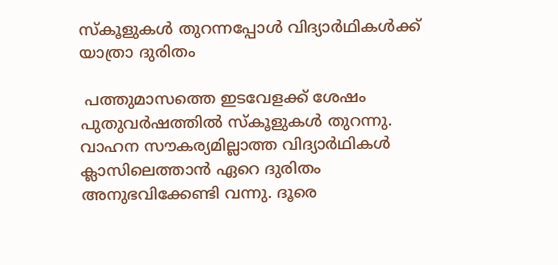സ്‌കൂളുകള്‍ തുറന്നപ്പോള്‍ വിദ്യാര്‍ഥികള്‍ക്ക് യാത്രാ ദുരിതം

 പത്തുമാസത്തെ ഇടവേളക്ക് ശേഷം പുതുവര്‍ഷത്തില്‍ സ്‌കൂളുകള്‍ തുറന്നു. വാഹന സൗകര്യമില്ലാത്ത വിദ്യാര്‍ഥികള്‍ ക്ലാസിലെത്താന്‍ ഏറെ ദുരിതം അനുഭവിക്കേണ്ടി വന്നു. ദൂരെ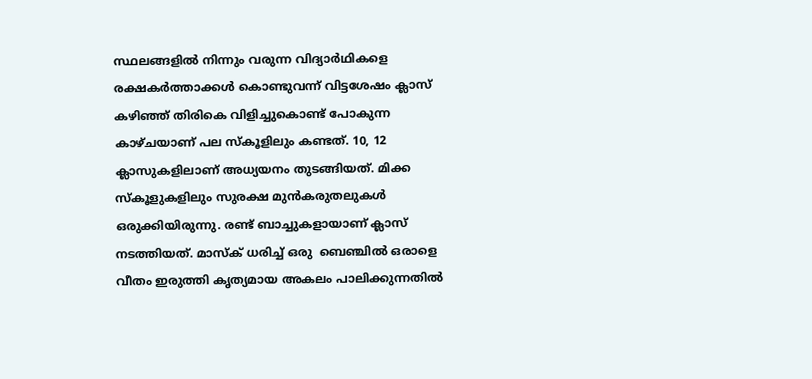സ്ഥലങ്ങളില്‍ നിന്നും വരുന്ന വിദ്യാര്‍ഥികളെ രക്ഷകര്‍ത്താക്കള്‍ കൊണ്ടുവന്ന് വിട്ടശേഷം ക്ലാസ് കഴിഞ്ഞ് തിരികെ വിളിച്ചുകൊണ്ട് പോകുന്ന കാഴ്ചയാണ് പല സ്‌കൂളിലും കണ്ടത്. 10, 12 ക്ലാസുകളിലാണ് അധ്യയനം തുടങ്ങിയത്. മിക്ക സ്‌കൂളുകളിലും സുരക്ഷ മുന്‍കരുതലുകള്‍ ഒരുക്കിയിരുന്നു. രണ്ട് ബാച്ചുകളായാണ് ക്ലാസ് നടത്തിയത്. മാസ്‌ക് ധരിച്ച് ഒരു  ബെഞ്ചില്‍ ഒരാളെ വീതം ഇരുത്തി കൃത്യമായ അകലം പാലിക്കുന്നതില്‍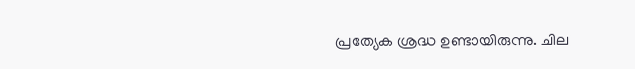പ്രത്യേക ശ്രദ്ധ ഉണ്ടായിരുന്നു. ചില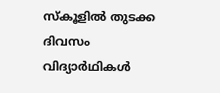സ്‌കൂളില്‍ തുടക്ക ദിവസം വിദ്യാര്‍ഥികള്‍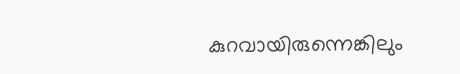കുറവായിരുന്നെങ്കിലും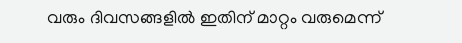വരും ദിവസങ്ങളില്‍ ഇതിന് മാറ്റം വരുമെന്ന്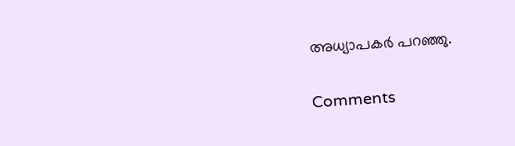അധ്യാപകര്‍ പറഞ്ഞു.

Comments